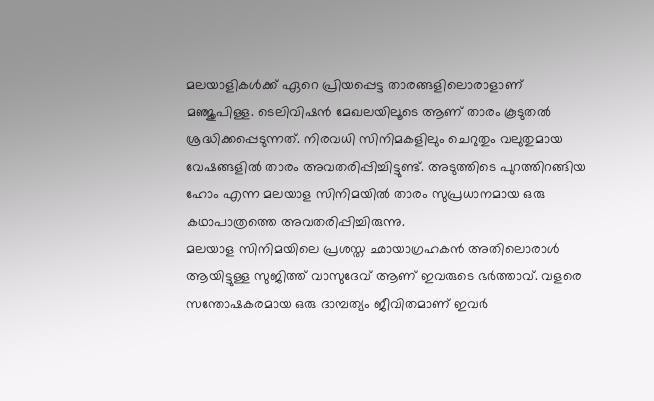മലയാളികൾക്ക് ഏറെ പ്രിയപ്പെട്ട താരങ്ങളിലൊരാളാണ് മഞ്ജുപിള്ള. ടെലിവിഷൻ മേഖലയിലൂടെ ആണ് താരം കൂടുതൽ ശ്രദ്ധിക്കപ്പെടുന്നത്. നിരവധി സിനിമകളിലും ചെറുതും വലുതുമായ വേഷങ്ങളിൽ താരം അവതരിപ്പിച്ചിട്ടുണ്ട്. അടുത്തിടെ പുറത്തിറങ്ങിയ ഹോം എന്ന മലയാള സിനിമയിൽ താരം സുപ്രധാനമായ ഒരു കഥാപാത്രത്തെ അവതരിപ്പിച്ചിരുന്നു.
മലയാള സിനിമയിലെ പ്രശസ്ത ഛായാഗ്രഹകൻ അതിലൊരാൾ ആയിട്ടുള്ള സുജിത്ത് വാസുദേവ് ആണ് ഇവരുടെ ഭർത്താവ്. വളരെ സന്തോഷകരമായ ഒരു ദാമ്പത്യം ജീവിതമാണ് ഇവർ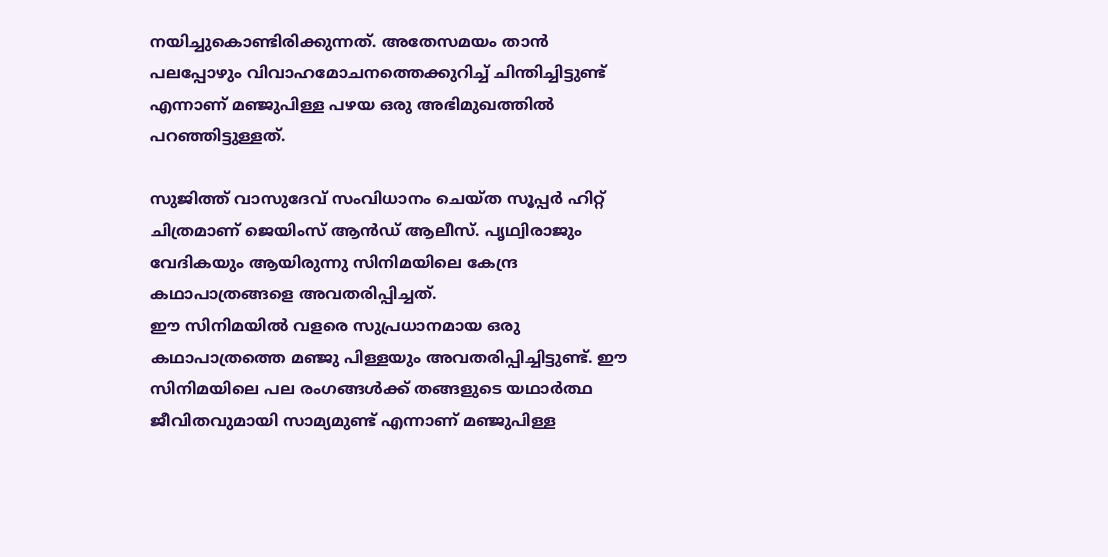നയിച്ചുകൊണ്ടിരിക്കുന്നത്. അതേസമയം താൻ പലപ്പോഴും വിവാഹമോചനത്തെക്കുറിച്ച് ചിന്തിച്ചിട്ടുണ്ട് എന്നാണ് മഞ്ജുപിള്ള പഴയ ഒരു അഭിമുഖത്തിൽ പറഞ്ഞിട്ടുള്ളത്.

സുജിത്ത് വാസുദേവ് സംവിധാനം ചെയ്ത സൂപ്പർ ഹിറ്റ് ചിത്രമാണ് ജെയിംസ് ആൻഡ് ആലീസ്. പൃഥ്വിരാജും വേദികയും ആയിരുന്നു സിനിമയിലെ കേന്ദ്ര കഥാപാത്രങ്ങളെ അവതരിപ്പിച്ചത്.
ഈ സിനിമയിൽ വളരെ സുപ്രധാനമായ ഒരു കഥാപാത്രത്തെ മഞ്ജു പിള്ളയും അവതരിപ്പിച്ചിട്ടുണ്ട്. ഈ സിനിമയിലെ പല രംഗങ്ങൾക്ക് തങ്ങളുടെ യഥാർത്ഥ ജീവിതവുമായി സാമ്യമുണ്ട് എന്നാണ് മഞ്ജുപിള്ള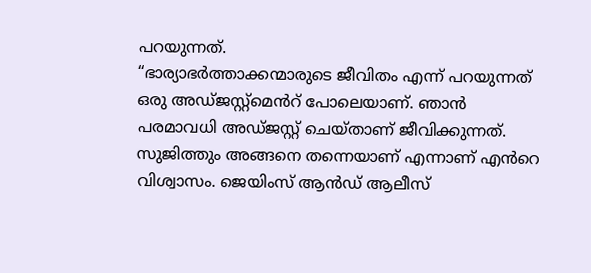പറയുന്നത്.
“ഭാര്യാഭർത്താക്കന്മാരുടെ ജീവിതം എന്ന് പറയുന്നത് ഒരു അഡ്ജസ്റ്റ്മെൻറ് പോലെയാണ്. ഞാൻ പരമാവധി അഡ്ജസ്റ്റ് ചെയ്താണ് ജീവിക്കുന്നത്. സുജിത്തും അങ്ങനെ തന്നെയാണ് എന്നാണ് എൻറെ വിശ്വാസം. ജെയിംസ് ആൻഡ് ആലീസ്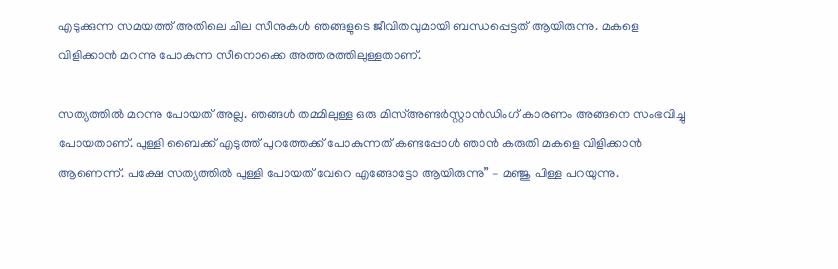എടുക്കുന്ന സമയത്ത് അതിലെ ചില സീനുകൾ ഞങ്ങളുടെ ജീവിതവുമായി ബന്ധപ്പെട്ടത് ആയിരുന്നു. മകളെ വിളിക്കാൻ മറന്നു പോകുന്ന സീനൊക്കെ അത്തരത്തിലുള്ളതാണ്.

സത്യത്തിൽ മറന്നു പോയത് അല്ല. ഞങ്ങൾ തമ്മിലുള്ള ഒരു മിസ്അണ്ടർസ്റ്റാൻഡിംഗ് കാരണം അങ്ങനെ സംഭവിച്ചു പോയതാണ്. പുള്ളി ബൈക്ക് എടുത്ത് പുറത്തേക്ക് പോകുന്നത് കണ്ടപ്പോൾ ഞാൻ കരുതി മകളെ വിളിക്കാൻ ആണെന്ന്. പക്ഷേ സത്യത്തിൽ പുള്ളി പോയത് വേറെ എങ്ങോട്ടോ ആയിരുന്നു” – മഞ്ജു പിള്ള പറയുന്നു.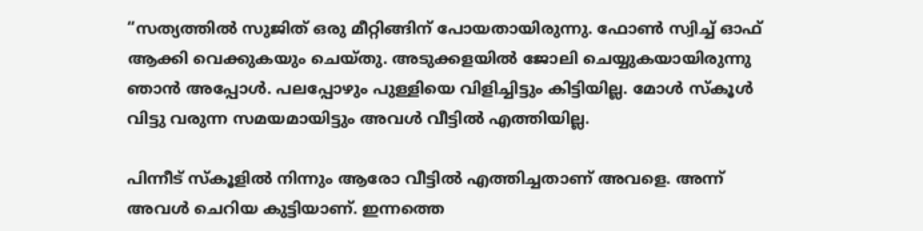“സത്യത്തിൽ സുജിത് ഒരു മീറ്റിങ്ങിന് പോയതായിരുന്നു. ഫോൺ സ്വിച്ച് ഓഫ് ആക്കി വെക്കുകയും ചെയ്തു. അടുക്കളയിൽ ജോലി ചെയ്യുകയായിരുന്നു ഞാൻ അപ്പോൾ. പലപ്പോഴും പുള്ളിയെ വിളിച്ചിട്ടും കിട്ടിയില്ല. മോൾ സ്കൂൾ വിട്ടു വരുന്ന സമയമായിട്ടും അവൾ വീട്ടിൽ എത്തിയില്ല.

പിന്നീട് സ്കൂളിൽ നിന്നും ആരോ വീട്ടിൽ എത്തിച്ചതാണ് അവളെ. അന്ന് അവൾ ചെറിയ കുട്ടിയാണ്. ഇന്നത്തെ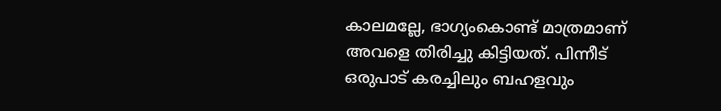കാലമല്ലേ, ഭാഗ്യംകൊണ്ട് മാത്രമാണ് അവളെ തിരിച്ചു കിട്ടിയത്. പിന്നീട് ഒരുപാട് കരച്ചിലും ബഹളവും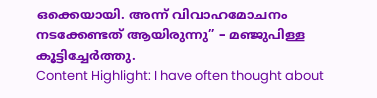ഒക്കെയായി. അന്ന് വിവാഹമോചനം നടക്കേണ്ടത് ആയിരുന്നു” – മഞ്ജുപിള്ള കൂട്ടിച്ചേർത്തു.
Content Highlight: I have often thought about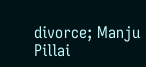divorce; Manju Pillai